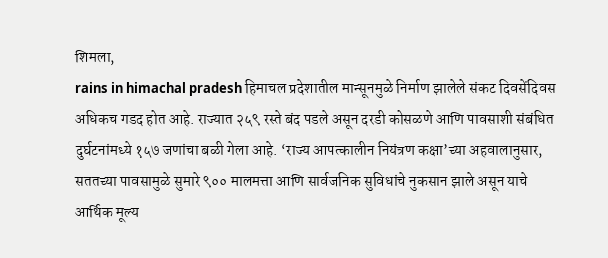शिमला,
rains in himachal pradesh हिमाचल प्रदेशातील मान्सूनमुळे निर्माण झालेले संकट दिवसेंदिवस अधिकच गडद होत आहे. राज्यात २५९ रस्ते बंद पडले असून दरडी कोसळणे आणि पावसाशी संबंधित दुर्घटनांमध्ये १५७ जणांचा बळी गेला आहे. ‘राज्य आपत्कालीन नियंत्रण कक्षा’च्या अहवालानुसार, सततच्या पावसामुळे सुमारे ९०० मालमत्ता आणि सार्वजनिक सुविधांचे नुकसान झाले असून याचे आर्थिक मूल्य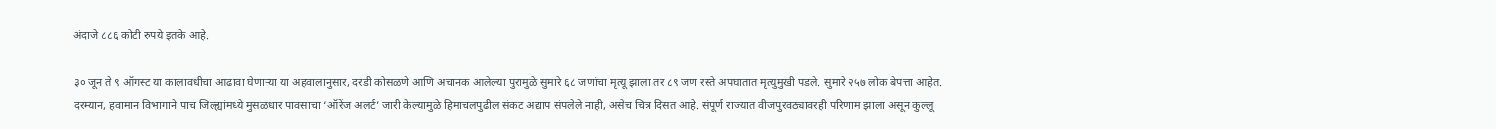अंदाजे ८८६ कोटी रुपये इतके आहे.

३० जून ते ९ ऑगस्ट या कालावधीचा आढावा घेणाऱ्या या अहवालानुसार, दरडी कोसळणे आणि अचानक आलेल्या पुरामुळे सुमारे ६८ जणांचा मृत्यू झाला तर ८९ जण रस्ते अपघातात मृत्युमुखी पडले. सुमारे २५७ लोक बेपत्ता आहेत. दरम्यान, हवामान विभागाने पाच जिल्ह्यांमध्ये मुसळधार पावसाचा ‘ऑरेंज अलर्ट’ जारी केल्यामुळे हिमाचलपुढील संकट अद्याप संपलेले नाही, असेच चित्र दिसत आहे. संपूर्ण राज्यात वीजपुरवठ्यावरही परिणाम झाला असून कुल्लू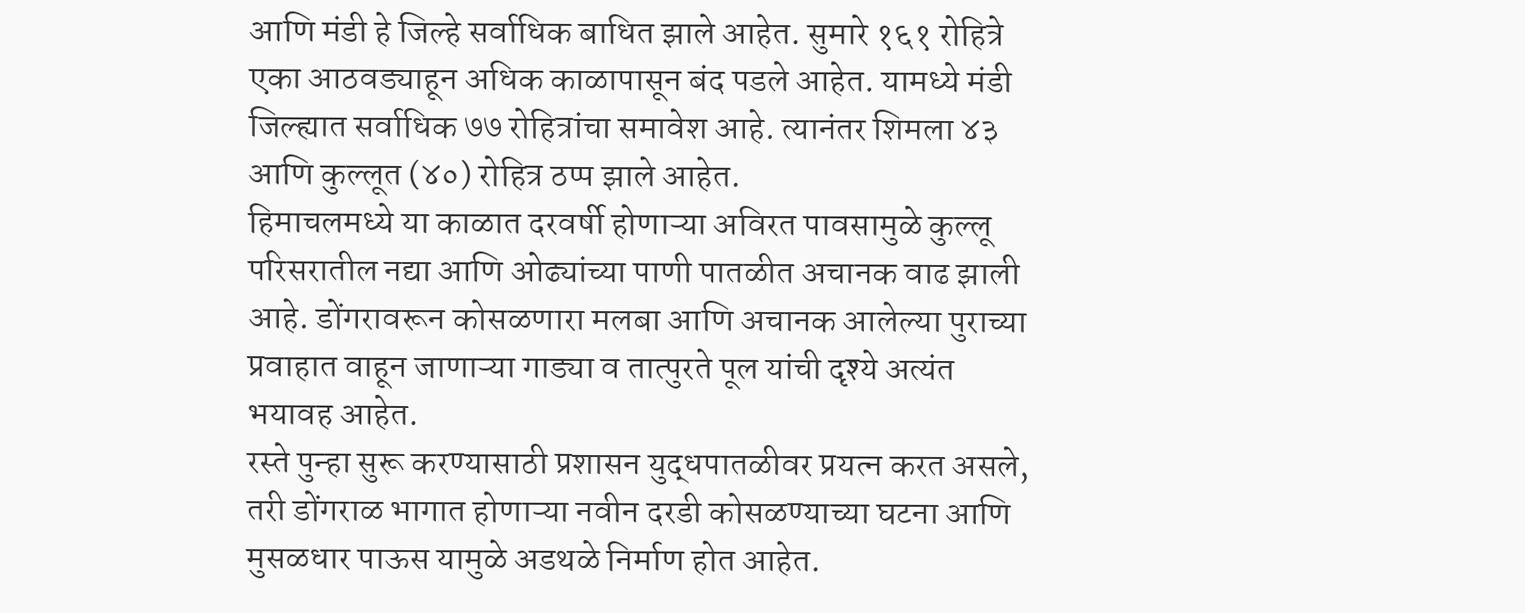आणि मंडी हे जिल्हे सर्वाधिक बाधित झाले आहेत. सुमारे १६१ रोहित्रे एका आठवड्याहून अधिक काळापासून बंद पडले आहेत. यामध्ये मंडी जिल्ह्यात सर्वाधिक ७७ रोहित्रांचा समावेश आहे. त्यानंतर शिमला ४३ आणि कुल्लूत (४०) रोहित्र ठप्प झाले आहेत.
हिमाचलमध्ये या काळात दरवर्षी होणाऱ्या अविरत पावसामुळे कुल्लू परिसरातील नद्या आणि ओढ्यांच्या पाणी पातळीत अचानक वाढ झाली आहे. डोंगरावरून कोसळणारा मलबा आणि अचानक आलेल्या पुराच्या प्रवाहात वाहून जाणाऱ्या गाड्या व तात्पुरते पूल यांची दृश्ये अत्यंत भयावह आहेत.
रस्ते पुन्हा सुरू करण्यासाठी प्रशासन युद्धपातळीवर प्रयत्न करत असले, तरी डोंगराळ भागात होणाऱ्या नवीन दरडी कोसळण्याच्या घटना आणि मुसळधार पाऊस यामुळे अडथळे निर्माण होत आहेत.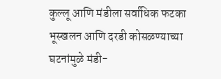कुल्लू आणि मंडीला सर्वाधिक फटका
भूस्खलन आणि दरडी कोसळण्याच्या घटनांमुळे मंडी-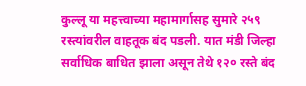कुल्लू या महत्त्वाच्या महामार्गासह सुमारे २५९ रस्त्यांवरील वाहतूक बंद पडली. यात मंडी जिल्हा सर्वाधिक बाधित झाला असून तेथे १२० रस्ते बंद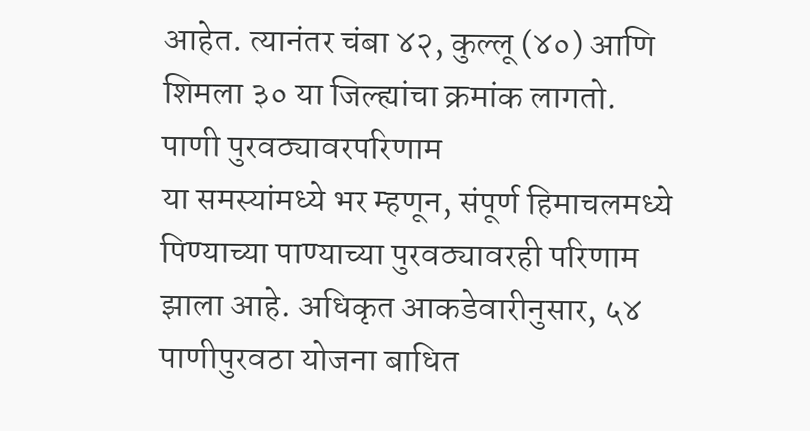आहेत. त्यानंतर चंबा ४२, कुल्लू (४०) आणि शिमला ३० या जिल्ह्यांचा क्रमांक लागतो.
पाणी पुरवठ्यावरपरिणाम
या समस्यांमध्ये भर म्हणून, संपूर्ण हिमाचलमध्ये पिण्याच्या पाण्याच्या पुरवठ्यावरही परिणाम झाला आहे. अधिकृत आकडेवारीनुसार, ५४ पाणीपुरवठा योजना बाधित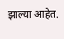झाल्या आहेत.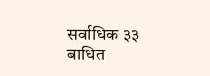सर्वाधिक ३३ बाधित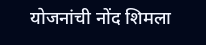योजनांची नोंद शिमला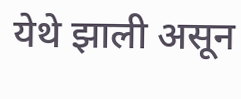येथे झाली असून